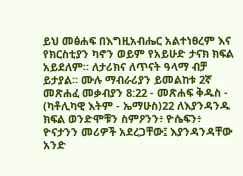ይህ መፅሐፍ በእግዚአብሔር አልተነፀረም እና የክርስቲያን ካኖን ወይም የአይሁድ ታናክ ክፍል አይደለም። ለታሪክና ለጥናት ዓላማ ብቻ ይታያል። ሙሉ ማብራሪያን ይመልከቱ 2ኛ መጽሐፈ መቃብያን 8:22 - መጽሐፍ ቅዱስ - (ካቶሊካዊ እትም - ኤማሁስ)22 ለእያንዳንዱ ክፍል ወንድሞቹን ስምዖንን፥ ዮሴፍን፥ ዮናታንን መሪዎች አደረጋቸው፤ እያንዳንዳቸው አንድ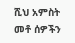ሺህ አምስት መቶ ሰዎችን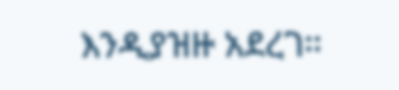እንዲያዝዙ አደረገ።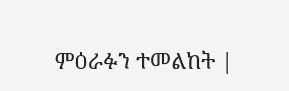ምዕራፉን ተመልከት |